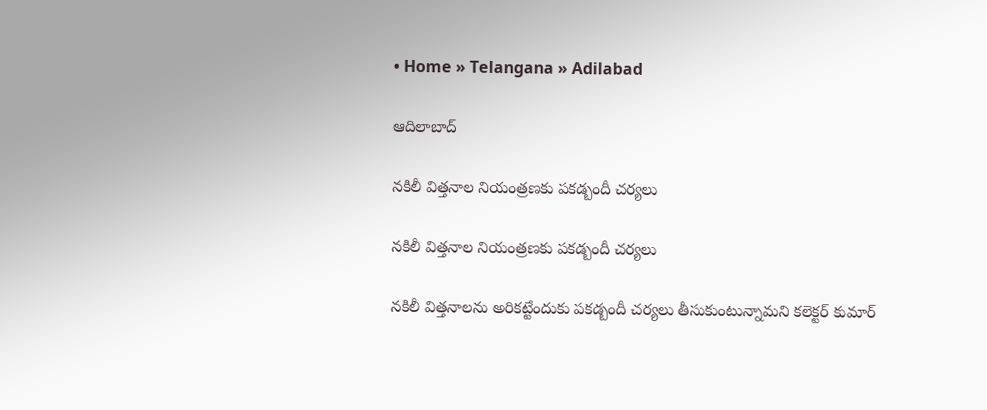• Home » Telangana » Adilabad

ఆదిలాబాద్

నకిలీ విత్తనాల నియంత్రణకు పకడ్బందీ చర్యలు

నకిలీ విత్తనాల నియంత్రణకు పకడ్బందీ చర్యలు

నకిలీ విత్తనాలను అరికట్టేందుకు పకడ్బందీ చర్యలు తీసుకుంటున్నామని కలెక్టర్‌ కుమార్‌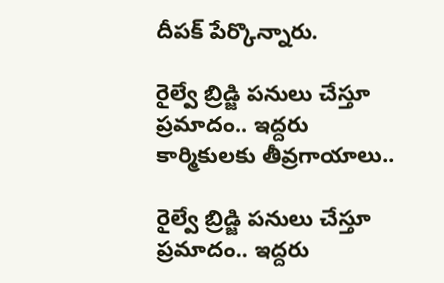దీపక్‌ పేర్కొన్నారు.

రైల్వే బ్రిడ్జి పనులు చేస్తూ ప్రమాదం.. ఇద్దరు కార్మికులకు తీవ్రగాయాలు..

రైల్వే బ్రిడ్జి పనులు చేస్తూ ప్రమాదం.. ఇద్దరు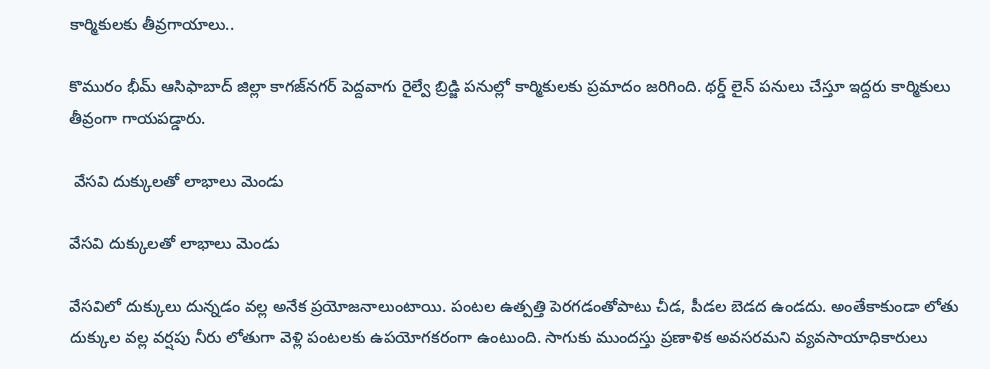కార్మికులకు తీవ్రగాయాలు..

కొమురం భీమ్ ఆసిఫాబాద్‌ జిల్లా కాగజ్‌నగర్‌ పెద్దవాగు రైల్వే బ్రిడ్జి పనుల్లో కార్మికులకు ప్రమాదం జరిగింది. థర్డ్ లైన్ పనులు చేస్తూ ఇద్దరు కార్మికులు తీవ్రంగా గాయపడ్డారు.

 వేసవి దుక్కులతో లాభాలు మెండు

వేసవి దుక్కులతో లాభాలు మెండు

వేసవిలో దుక్కులు దున్నడం వల్ల అనేక ప్రయోజనాలుంటాయి. పంటల ఉత్పత్తి పెరగడంతోపాటు చీడ, పీడల బెడద ఉండదు. అంతేకాకుండా లోతు దుక్కుల వల్ల వర్షపు నీరు లోతుగా వెళ్లి పంటలకు ఉపయోగకరంగా ఉంటుంది. సాగుకు ముందస్తు ప్రణాళిక అవసరమని వ్యవసాయాధికారులు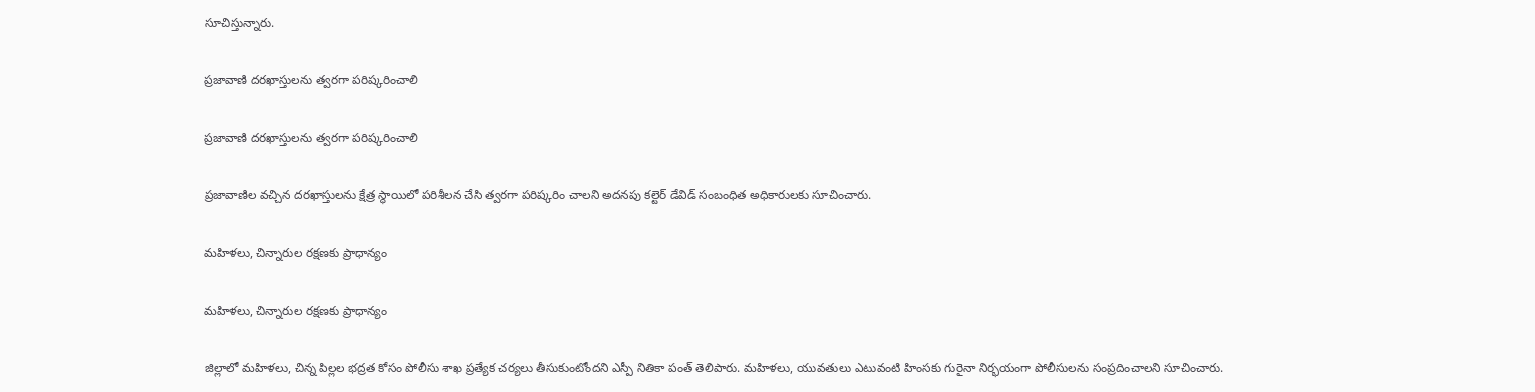సూచిస్తున్నారు.

ప్రజావాణి దరఖాస్తులను త్వరగా పరిష్కరించాలి

ప్రజావాణి దరఖాస్తులను త్వరగా పరిష్కరించాలి

ప్రజావాణిల వచ్చిన దరఖాస్తులను క్షేత్ర స్థాయిలో పరిశీలన చేసి త్వరగా పరిష్కరిం చాలని అదనపు కల్టెర్‌ డేవిడ్‌ సంబంధిత అధికారులకు సూచించారు.

మహిళలు, చిన్నారుల రక్షణకు ప్రాధాన్యం

మహిళలు, చిన్నారుల రక్షణకు ప్రాధాన్యం

జిల్లాలో మహిళలు, చిన్న పిల్లల భద్రత కోసం పోలీసు శాఖ ప్రత్యేక చర్యలు తీసుకుంటోందని ఎస్పీ నితికా పంత్‌ తెలిపారు. మహిళలు, యువతులు ఎటువంటి హింసకు గురైనా నిర్భయంగా పోలీసులను సంప్రదించాలని సూచించారు.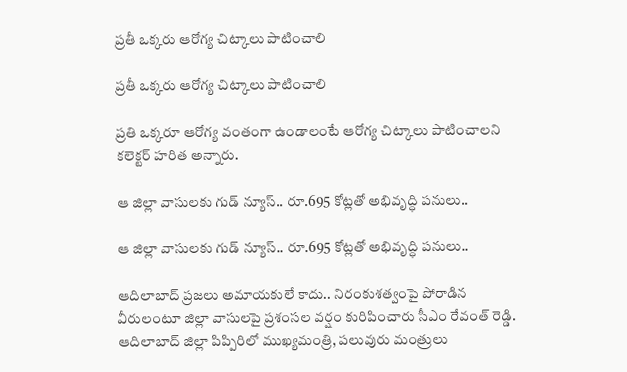ప్రతీ ఒక్కరు ఆరోగ్య చిట్కాలు పాటించాలి

ప్రతీ ఒక్కరు ఆరోగ్య చిట్కాలు పాటించాలి

ప్రతి ఒక్కరూ ఆరోగ్య వంతంగా ఉండాలంటే ఆరోగ్య చిట్కాలు పాటించాలని కలెక్టర్‌ హరిత అన్నారు.

ఆ జిల్లా వాసులకు గుడ్ న్యూస్.. రూ.695 కోట్లతో అభివృద్ధి పనులు..

ఆ జిల్లా వాసులకు గుడ్ న్యూస్.. రూ.695 కోట్లతో అభివృద్ధి పనులు..

ఆదిలాబాద్ ప్రజలు అమాయకులే కాదు.. నిరంకుశత్వంపై పోరాడిన వీరులంటూ జిల్లా వాసులపై ప్రశంసల వర్షం కురిపించారు సీఎం రేవంత్ రెడ్డి. ఆదిలాబాద్ జిల్లా పిప్పిరిలో ముఖ్యమంత్రి, పలువురు మంత్రులు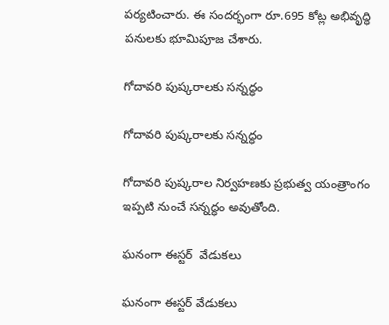పర్యటించారు. ఈ సందర్భంగా రూ.695 కోట్ల అభివృద్ధి పనులకు భూమిపూజ చేశారు.

గోదావరి పుష్కరాలకు సన్నద్ధం

గోదావరి పుష్కరాలకు సన్నద్ధం

గోదావరి పుష్కరాల నిర్వహణకు ప్రభుత్వ యంత్రాంగం ఇప్పటి నుంచే సన్నద్ధం అవుతోంది.

ఘనంగా ఈస్టర్‌  వేడుకలు

ఘనంగా ఈస్టర్‌ వేడుకలు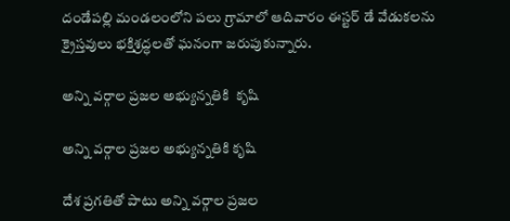దండేపల్లి మండలంలోని పలు గ్రామాలో ఆదివారం ఈస్టర్‌ డే వేడుకలను క్రైస్తవులు భక్తిశ్రద్ధలతో ఘనంగా జరుపుకున్నారు.

అన్ని వర్గాల ప్రజల అభ్యున్నతికి  కృషి

అన్ని వర్గాల ప్రజల అభ్యున్నతికి కృషి

దేశ ప్రగతితో పాటు అన్ని వర్గాల ప్రజల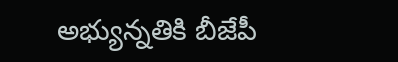అభ్యున్నతికి బీజేపీ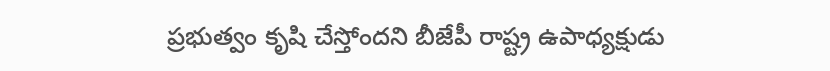ప్రభుత్వం కృషి చేస్తోందని బీజేపీ రాష్ట్ర ఉపాధ్యక్షుడు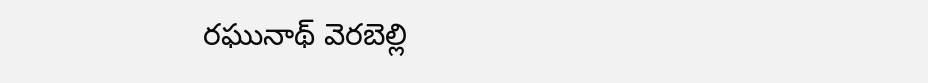రఘునాథ్‌ వెరబెల్లి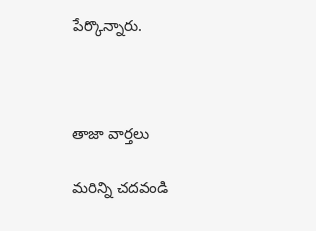పేర్కొన్నారు.



తాజా వార్తలు

మరిన్ని చదవండి